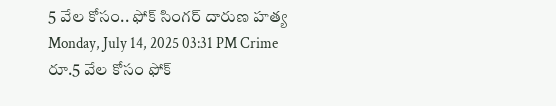5 వేల కోసం.. ఫోక్ సింగర్ దారుణ హత్య
Monday, July 14, 2025 03:31 PM Crime
రూ.5 వేల కోసం ఫోక్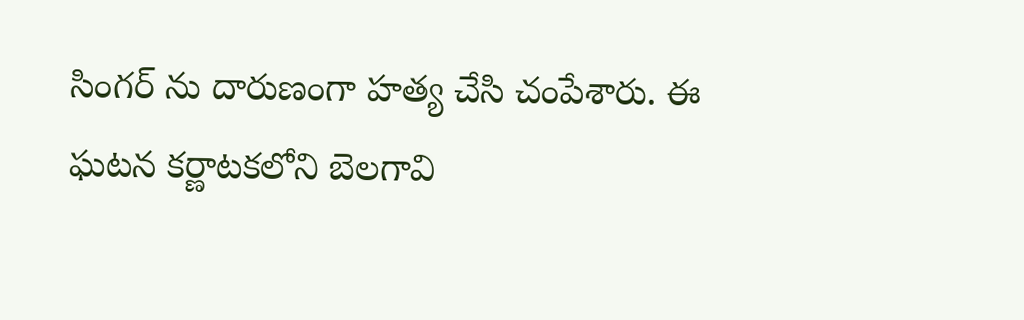సింగర్ ను దారుణంగా హత్య చేసి చంపేశారు. ఈ ఘటన కర్ణాటకలోని బెలగావి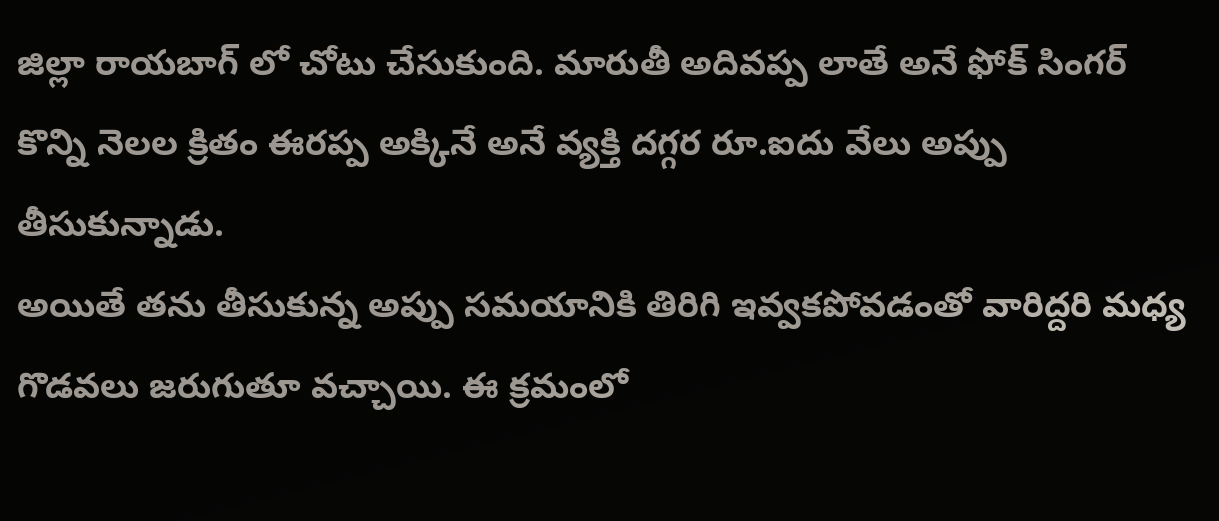జిల్లా రాయబాగ్ లో చోటు చేసుకుంది. మారుతీ అదివప్ప లాతే అనే ఫోక్ సింగర్ కొన్ని నెలల క్రితం ఈరప్ప అక్కినే అనే వ్యక్తి దగ్గర రూ.ఐదు వేలు అప్పు తీసుకున్నాడు.
అయితే తను తీసుకున్న అప్పు సమయానికి తిరిగి ఇవ్వకపోవడంతో వారిద్దరి మధ్య గొడవలు జరుగుతూ వచ్చాయి. ఈ క్రమంలో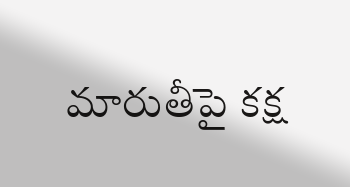మారుతీపై కక్ష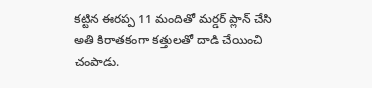కట్టిన ఈరప్ప 11 మందితో మర్డర్ ప్లాన్ చేసి అతి కిరాతకంగా కత్తులతో దాడి చేయించి చంపాడు.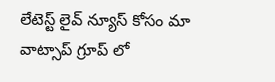లేటెస్ట్ లైవ్ న్యూస్ కోసం మా వాట్సాప్ గ్రూప్ లో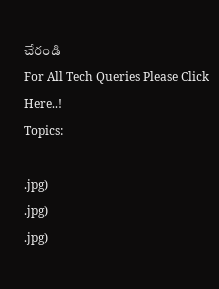చేరండి
For All Tech Queries Please Click Here..!
Topics:

.jpg)
.jpg)
.jpg)